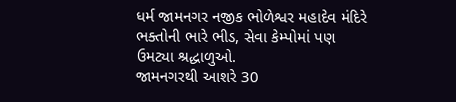ધર્મ જામનગર નજીક ભોળેશ્વર મહાદેવ મંદિરે ભક્તોની ભારે ભીડ, સેવા કેમ્પોમાં પણ ઉમટ્યા શ્રદ્ધાળુઓ.
જામનગરથી આશરે 30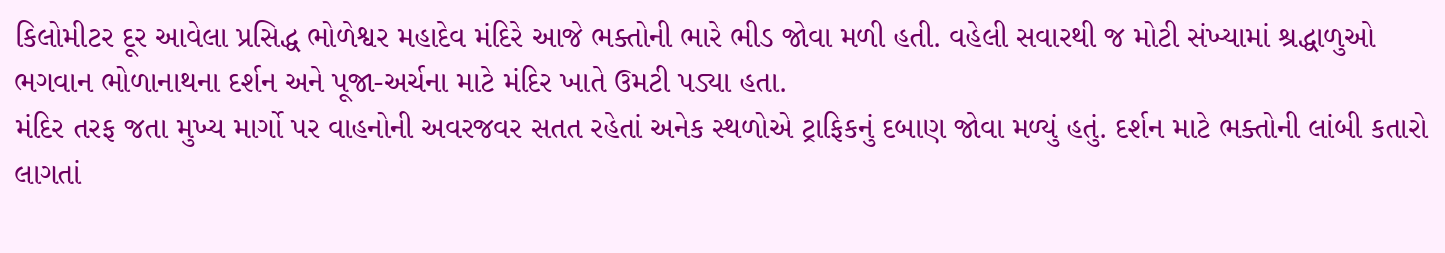કિલોમીટર દૂર આવેલા પ્રસિદ્ધ ભોળેશ્વર મહાદેવ મંદિરે આજે ભક્તોની ભારે ભીડ જોવા મળી હતી. વહેલી સવારથી જ મોટી સંખ્યામાં શ્રદ્ધાળુઓ ભગવાન ભોળાનાથના દર્શન અને પૂજા-અર્ચના માટે મંદિર ખાતે ઉમટી પડ્યા હતા.
મંદિર તરફ જતા મુખ્ય માર્ગો પર વાહનોની અવરજવર સતત રહેતાં અનેક સ્થળોએ ટ્રાફિકનું દબાણ જોવા મળ્યું હતું. દર્શન માટે ભક્તોની લાંબી કતારો લાગતાં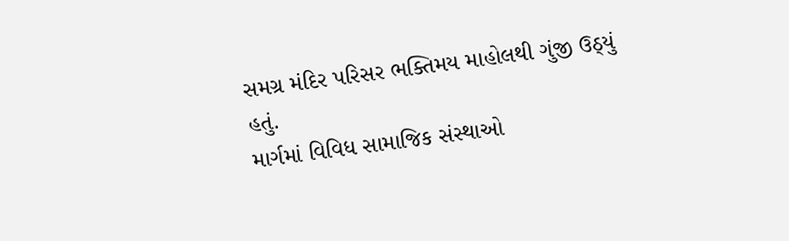સમગ્ર મંદિર પરિસર ભક્તિમય માહોલથી ગુંજી ઉઠ્યું હતું.
માર્ગમાં વિવિધ સામાજિક સંસ્થાઓ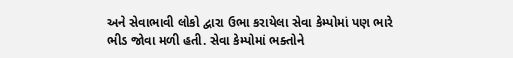અને સેવાભાવી લોકો દ્વારા ઉભા કરાયેલા સેવા કેમ્પોમાં પણ ભારે ભીડ જોવા મળી હતી. સેવા કેમ્પોમાં ભક્તોને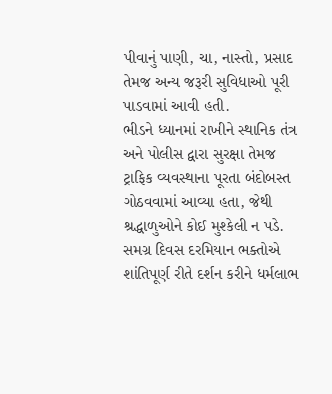પીવાનું પાણી, ચા, નાસ્તો, પ્રસાદ તેમજ અન્ય જરૂરી સુવિધાઓ પૂરી પાડવામાં આવી હતી.
ભીડને ધ્યાનમાં રાખીને સ્થાનિક તંત્ર અને પોલીસ દ્વારા સુરક્ષા તેમજ ટ્રાફિક વ્યવસ્થાના પૂરતા બંદોબસ્ત ગોઠવવામાં આવ્યા હતા, જેથી શ્રદ્ધાળુઓને કોઈ મુશ્કેલી ન પડે. સમગ્ર દિવસ દરમિયાન ભક્તોએ શાંતિપૂર્ણ રીતે દર્શન કરીને ધર્મલાભ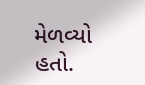મેળવ્યો હતો.